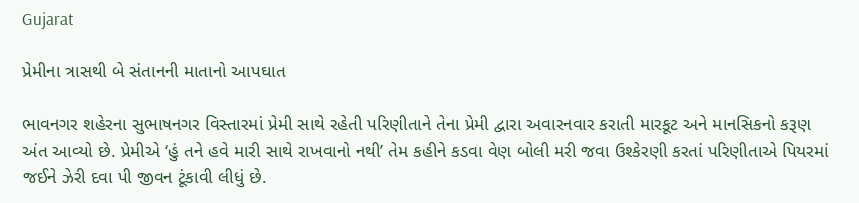Gujarat

પ્રેમીના ત્રાસથી બે સંતાનની માતાનો આપઘાત

ભાવનગર શહેરના સુભાષનગર વિસ્તારમાં પ્રેમી સાથે રહેતી પરિણીતાને તેના પ્રેમી દ્વારા અવારનવાર કરાતી મારકૂટ અને માનસિકનો કરૂણ અંત આવ્યો છે. પ્રેમીએ ‘હું તને હવે મારી સાથે રાખવાનો નથી’ તેમ કહીને કડવા વેણ બોલી મરી જવા ઉશ્કેરણી કરતાં પરિણીતાએ પિયરમાં જઈને ઝેરી દવા પી જીવન ટૂંકાવી લીધું છે.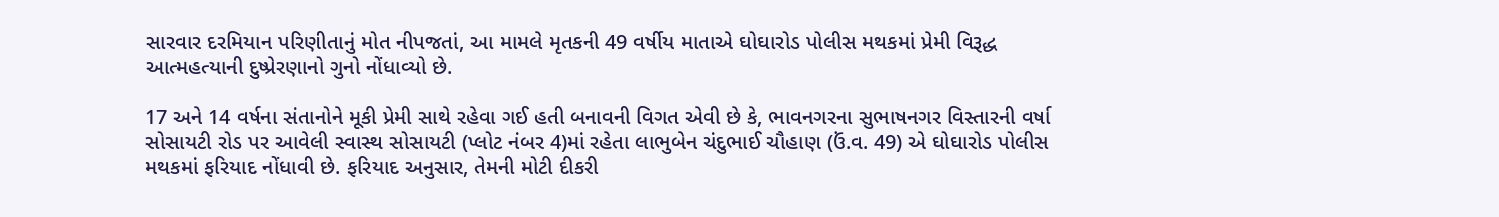સારવાર દરમિયાન પરિણીતાનું મોત નીપજતાં, આ મામલે મૃતકની 49 વર્ષીય માતાએ ઘોઘારોડ પોલીસ મથકમાં પ્રેમી વિરૂદ્ધ આત્મહત્યાની દુષ્પ્રેરણાનો ગુનો નોંધાવ્યો છે.

17 અને 14 વર્ષના સંતાનોને મૂકી પ્રેમી સાથે રહેવા ગઈ હતી બનાવની વિગત એવી છે કે, ભાવનગરના સુભાષનગર વિસ્તારની વર્ષા સોસાયટી રોડ પર આવેલી સ્વાસ્થ સોસાયટી (પ્લોટ નંબર 4)માં રહેતા લાભુબેન ચંદુભાઈ ચૌહાણ (ઉં.વ. 49) એ ઘોઘારોડ પોલીસ મથકમાં ફરિયાદ નોંધાવી છે. ફરિયાદ અનુસાર, તેમની મોટી દીકરી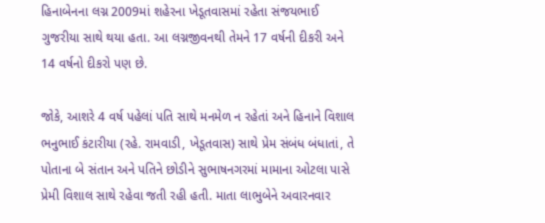હિનાબેનના લગ્ન 2009માં શહેરના ખેડૂતવાસમાં રહેતા સંજયભાઈ ગુજરીયા સાથે થયા હતા. આ લગ્નજીવનથી તેમને 17 વર્ષની દીકરી અને 14 વર્ષનો દીકરો પણ છે.

જોકે, આશરે 4 વર્ષ પહેલાં પતિ સાથે મનમેળ ન રહેતાં અને હિનાને વિશાલ ભનુભાઈ કંટારીયા (રહે. રામવાડી, ખેડૂતવાસ) સાથે પ્રેમ સંબંધ બંધાતાં, તે પોતાના બે સંતાન અને પતિને છોડીને સુભાષનગરમાં મામાના ઓટલા પાસે પ્રેમી વિશાલ સાથે રહેવા જતી રહી હતી. માતા લાભુબેને અવારનવાર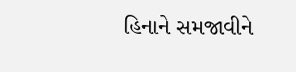હિનાને સમજાવીને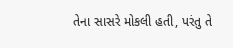તેના સાસરે મોકલી હતી, પરંતુ તે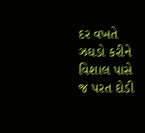દર વખતે ઝઘડો કરીને વિશાલ પાસે જ પરત દોડી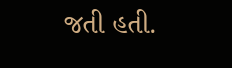જતી હતી.